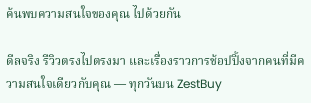ค้นพบความสนใจของคุณ ไปด้วยกัน

ดีลจริง รีวิวตรงไปตรงมา และเรื่องราวการช้อปปิ้งจากคนที่มีความสนใจเดียวกับคุณ — ทุกวันบน ZestBuy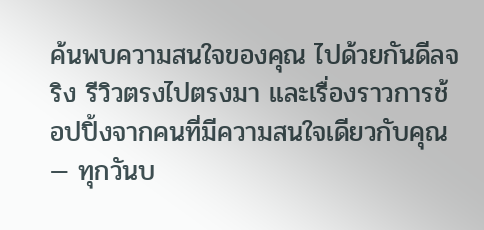ค้นพบความสนใจของคุณ ไปด้วยกันดีลจริง รีวิวตรงไปตรงมา และเรื่องราวการช้อปปิ้งจากคนที่มีความสนใจเดียวกับคุณ — ทุกวันบ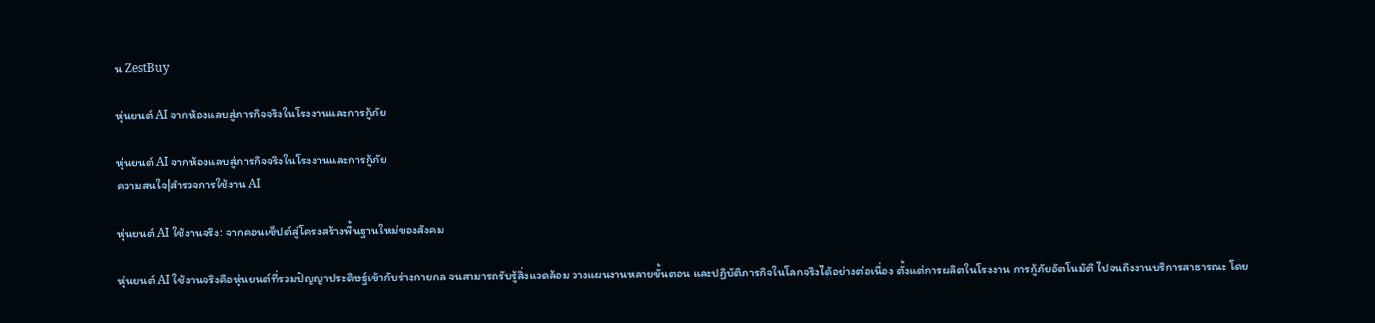น ZestBuy

หุ่นยนต์ AI จากห้องแลบสู่ภารกิจจริงในโรงงานและการกู้ภัย

หุ่นยนต์ AI จากห้องแลบสู่ภารกิจจริงในโรงงานและการกู้ภัย
ความสนใจ|สำรวจการใช้งาน AI

หุ่นยนต์ AI ใช้งานจริง: จากคอนเซ็ปต์สู่โครงสร้างพื้นฐานใหม่ของสังคม

หุ่นยนต์ AI ใช้งานจริงคือหุ่นยนต์ที่รวมปัญญาประดิษฐ์เข้ากับร่างกายกล จนสามารถรับรู้สิ่งแวดล้อม วางแผนงานหลายขั้นตอน และปฏิบัติภารกิจในโลกจริงได้อย่างต่อเนื่อง ตั้งแต่การผลิตในโรงงาน การกู้ภัยอัตโนมัติ ไปจนถึงงานบริการสาธารณะ โดย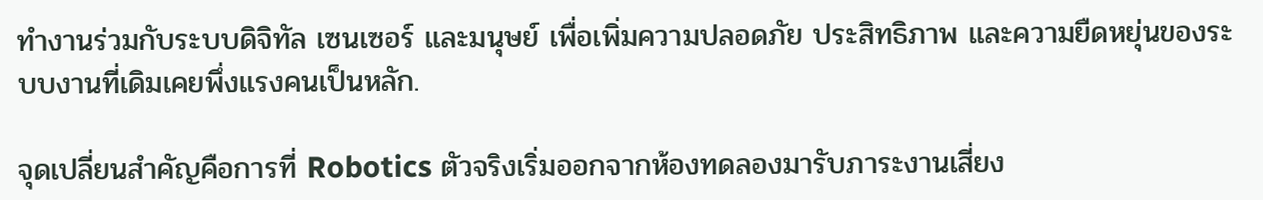ทำงานร่วมกับระบบดิจิทัล เซนเซอร์ และมนุษย์ เพื่อเพิ่มความปลอดภัย ประสิทธิภาพ และความยืดหยุ่นของระบบงานที่เดิมเคยพึ่งแรงคนเป็นหลัก.

จุดเปลี่ยนสำคัญคือการที่ Robotics ตัวจริงเริ่มออกจากห้องทดลองมารับภาระงานเสี่ยง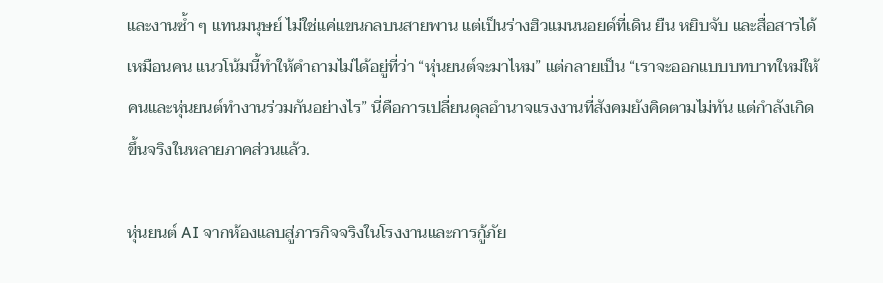และงานซ้ำ ๆ แทนมนุษย์ ไม่ใช่แค่แขนกลบนสายพาน แต่เป็นร่างฮิวแมนนอยด์ที่เดิน ยืน หยิบจับ และสื่อสารได้เหมือนคน แนวโน้มนี้ทำให้คำถามไม่ได้อยู่ที่ว่า “หุ่นยนต์จะมาไหม” แต่กลายเป็น “เราจะออกแบบบทบาทใหม่ให้คนและหุ่นยนต์ทำงานร่วมกันอย่างไร” นี่คือการเปลี่ยนดุลอำนาจแรงงานที่สังคมยังคิดตามไม่ทัน แต่กำลังเกิดขึ้นจริงในหลายภาคส่วนแล้ว.

หุ่นยนต์ AI จากห้องแลบสู่ภารกิจจริงในโรงงานและการกู้ภัย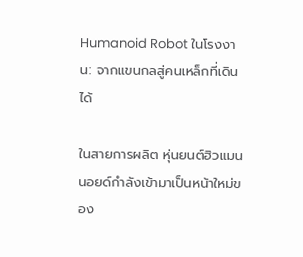Humanoid Robot ในโรงงาน: จากแขนกลสู่คนเหล็กที่เดินได้

ในสายการผลิต หุ่นยนต์ฮิวแมนนอยด์กำลังเข้ามาเป็นหน้าใหม่ของ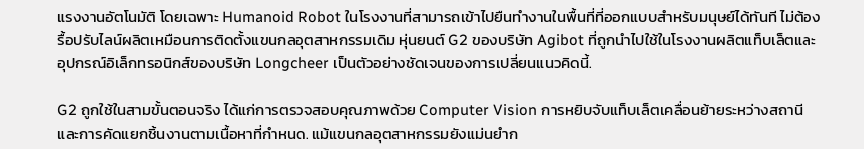แรงงานอัตโนมัติ โดยเฉพาะ Humanoid Robot ในโรงงานที่สามารถเข้าไปยืนทำงานในพื้นที่ที่ออกแบบสำหรับมนุษย์ได้ทันที ไม่ต้องรื้อปรับไลน์ผลิตเหมือนการติดตั้งแขนกลอุตสาหกรรมเดิม หุ่นยนต์ G2 ของบริษัท Agibot ที่ถูกนำไปใช้ในโรงงานผลิตแท็บเล็ตและอุปกรณ์อิเล็กทรอนิกส์ของบริษัท Longcheer เป็นตัวอย่างชัดเจนของการเปลี่ยนแนวคิดนี้.

G2 ถูกใช้ในสามขั้นตอนจริง ได้แก่การตรวจสอบคุณภาพด้วย Computer Vision การหยิบจับแท็บเล็ตเคลื่อนย้ายระหว่างสถานี และการคัดแยกชิ้นงานตามเนื้อหาที่กำหนด. แม้แขนกลอุตสาหกรรมยังแม่นยำก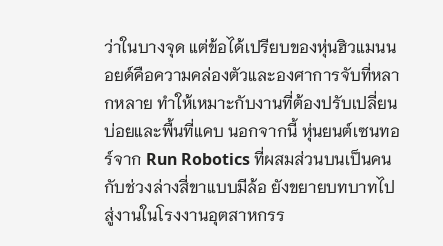ว่าในบางจุด แต่ข้อได้เปรียบของหุ่นฮิวแมนนอยด์คือความคล่องตัวและองศาการจับที่หลากหลาย ทำให้เหมาะกับงานที่ต้องปรับเปลี่ยนบ่อยและพื้นที่แคบ นอกจากนี้ หุ่นยนต์เซนทอร์จาก Run Robotics ที่ผสมส่วนบนเป็นคนกับช่วงล่างสี่ขาแบบมีล้อ ยังขยายบทบาทไปสู่งานในโรงงานอุตสาหกรร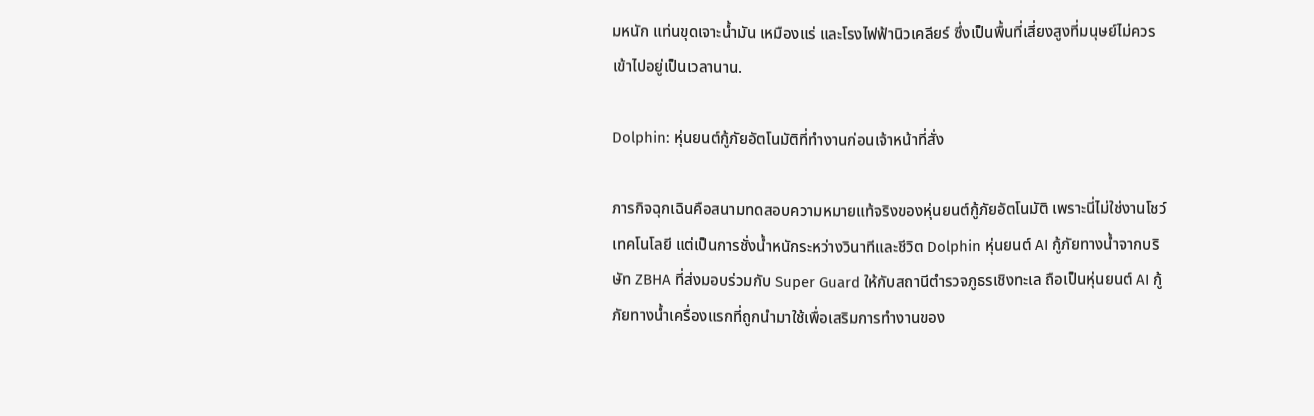มหนัก แท่นขุดเจาะน้ำมัน เหมืองแร่ และโรงไฟฟ้านิวเคลียร์ ซึ่งเป็นพื้นที่เสี่ยงสูงที่มนุษย์ไม่ควรเข้าไปอยู่เป็นเวลานาน.

Dolphin: หุ่นยนต์กู้ภัยอัตโนมัติที่ทำงานก่อนเจ้าหน้าที่สั่ง

ภารกิจฉุกเฉินคือสนามทดสอบความหมายแท้จริงของหุ่นยนต์กู้ภัยอัตโนมัติ เพราะนี่ไม่ใช่งานโชว์เทคโนโลยี แต่เป็นการชั่งน้ำหนักระหว่างวินาทีและชีวิต Dolphin หุ่นยนต์ AI กู้ภัยทางน้ำจากบริษัท ZBHA ที่ส่งมอบร่วมกับ Super Guard ให้กับสถานีตำรวจภูธรเชิงทะเล ถือเป็นหุ่นยนต์ AI กู้ภัยทางน้ำเครื่องแรกที่ถูกนำมาใช้เพื่อเสริมการทำงานของ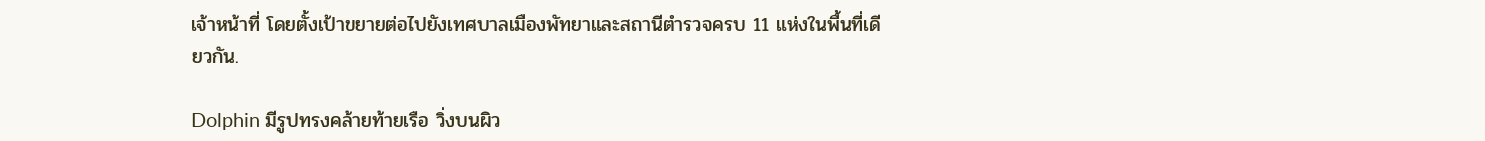เจ้าหน้าที่ โดยตั้งเป้าขยายต่อไปยังเทศบาลเมืองพัทยาและสถานีตำรวจครบ 11 แห่งในพื้นที่เดียวกัน.

Dolphin มีรูปทรงคล้ายท้ายเรือ วิ่งบนผิว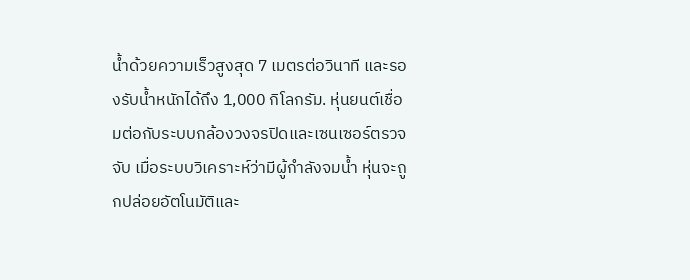น้ำด้วยความเร็วสูงสุด 7 เมตรต่อวินาที และรองรับน้ำหนักได้ถึง 1,000 กิโลกรัม. หุ่นยนต์เชื่อมต่อกับระบบกล้องวงจรปิดและเซนเซอร์ตรวจจับ เมื่อระบบวิเคราะห์ว่ามีผู้กำลังจมน้ำ หุ่นจะถูกปล่อยอัตโนมัติและ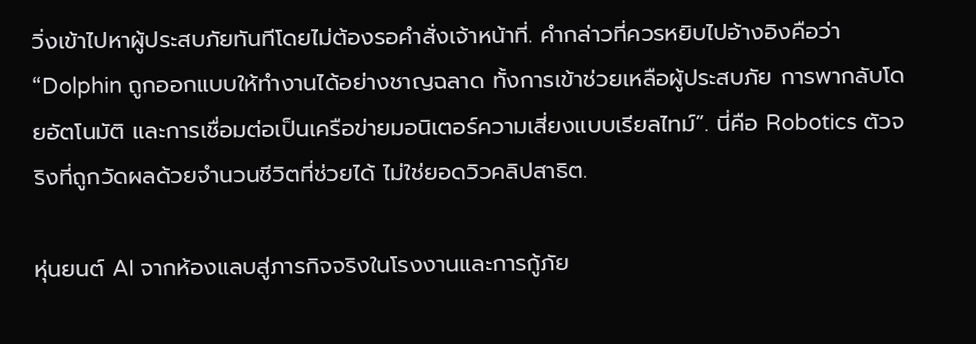วิ่งเข้าไปหาผู้ประสบภัยทันทีโดยไม่ต้องรอคำสั่งเจ้าหน้าที่. คำกล่าวที่ควรหยิบไปอ้างอิงคือว่า “Dolphin ถูกออกแบบให้ทำงานได้อย่างชาญฉลาด ทั้งการเข้าช่วยเหลือผู้ประสบภัย การพากลับโดยอัตโนมัติ และการเชื่อมต่อเป็นเครือข่ายมอนิเตอร์ความเสี่ยงแบบเรียลไทม์”. นี่คือ Robotics ตัวจริงที่ถูกวัดผลด้วยจำนวนชีวิตที่ช่วยได้ ไม่ใช่ยอดวิวคลิปสาธิต.

หุ่นยนต์ AI จากห้องแลบสู่ภารกิจจริงในโรงงานและการกู้ภัย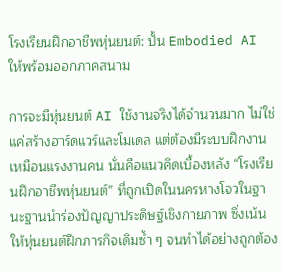โรงเรียนฝึกอาชีพหุ่นยนต์: ปั้น Embodied AI ให้พร้อมออกภาคสนาม

การจะมีหุ่นยนต์ AI ใช้งานจริงได้จำนวนมาก ไม่ใช่แค่สร้างฮาร์ดแวร์และโมเดล แต่ต้องมีระบบฝึกงานเหมือนแรงงานคน นั่นคือแนวคิดเบื้องหลัง “โรงเรียนฝึกอาชีพหุ่นยนต์” ที่ถูกเปิดในนครหางโจวในฐานะฐานนำร่องปัญญาประดิษฐ์เชิงกายภาพ ซึ่งเน้นให้หุ่นยนต์ฝึกภารกิจเดิมซ้ำ ๆ จนทำได้อย่างถูกต้อง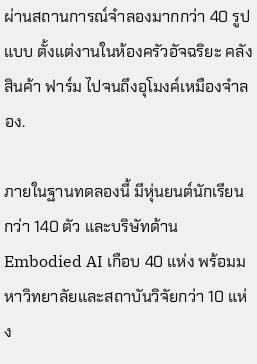ผ่านสถานการณ์จำลองมากกว่า 40 รูปแบบ ตั้งแต่งานในห้องครัวอัจฉริยะ คลังสินค้า ฟาร์ม ไปจนถึงอุโมงค์เหมืองจำลอง.

ภายในฐานทดลองนี้ มีหุ่นยนต์นักเรียนกว่า 140 ตัว และบริษัทด้าน Embodied AI เกือบ 40 แห่ง พร้อมมหาวิทยาลัยและสถาบันวิจัยกว่า 10 แห่ง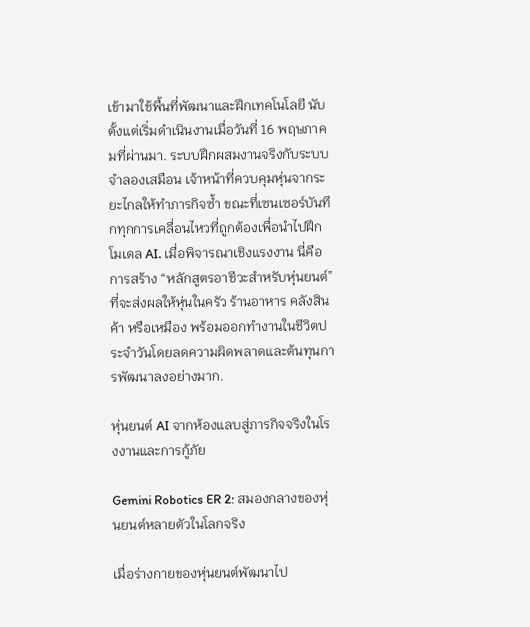เข้ามาใช้พื้นที่พัฒนาและฝึกเทคโนโลยี นับตั้งแต่เริ่มดำเนินงานเมื่อวันที่ 16 พฤษภาคมที่ผ่านมา. ระบบฝึกผสมงานจริงกับระบบจำลองเสมือน เจ้าหน้าที่ควบคุมหุ่นจากระยะไกลให้ทำภารกิจซ้ำ ขณะที่เซนเซอร์บันทึกทุกการเคลื่อนไหวที่ถูกต้องเพื่อนำไปฝึกโมเดล AI. เมื่อพิจารณาเชิงแรงงาน นี่คือการสร้าง “หลักสูตรอาชีวะสำหรับหุ่นยนต์” ที่จะส่งผลให้หุ่นในครัว ร้านอาหาร คลังสินค้า หรือเหมือง พร้อมออกทำงานในชีวิตประจำวันโดยลดความผิดพลาดและต้นทุนการพัฒนาลงอย่างมาก.

หุ่นยนต์ AI จากห้องแลบสู่ภารกิจจริงในโรงงานและการกู้ภัย

Gemini Robotics ER 2: สมองกลางของหุ่นยนต์หลายตัวในโลกจริง

เมื่อร่างกายของหุ่นยนต์พัฒนาไป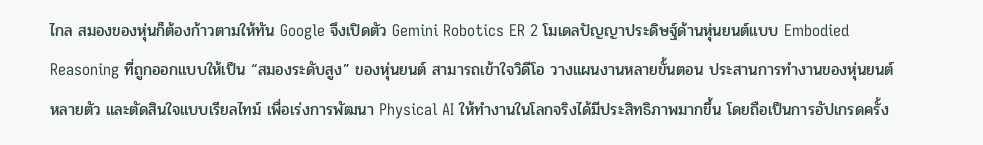ไกล สมองของหุ่นก็ต้องก้าวตามให้ทัน Google จึงเปิดตัว Gemini Robotics ER 2 โมเดลปัญญาประดิษฐ์ด้านหุ่นยนต์แบบ Embodied Reasoning ที่ถูกออกแบบให้เป็น “สมองระดับสูง” ของหุ่นยนต์ สามารถเข้าใจวิดีโอ วางแผนงานหลายขั้นตอน ประสานการทำงานของหุ่นยนต์หลายตัว และตัดสินใจแบบเรียลไทม์ เพื่อเร่งการพัฒนา Physical AI ให้ทำงานในโลกจริงได้มีประสิทธิภาพมากขึ้น โดยถือเป็นการอัปเกรดครั้ง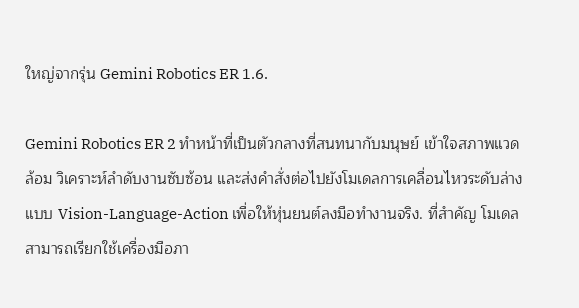ใหญ่จากรุ่น Gemini Robotics ER 1.6.

Gemini Robotics ER 2 ทำหน้าที่เป็นตัวกลางที่สนทนากับมนุษย์ เข้าใจสภาพแวดล้อม วิเคราะห์ลำดับงานซับซ้อน และส่งคำสั่งต่อไปยังโมเดลการเคลื่อนไหวระดับล่างแบบ Vision-Language-Action เพื่อให้หุ่นยนต์ลงมือทำงานจริง. ที่สำคัญ โมเดลสามารถเรียกใช้เครื่องมือภา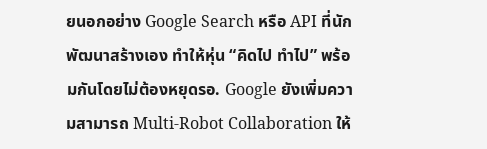ยนอกอย่าง Google Search หรือ API ที่นักพัฒนาสร้างเอง ทำให้หุ่น “คิดไป ทำไป” พร้อมกันโดยไม่ต้องหยุดรอ. Google ยังเพิ่มความสามารถ Multi-Robot Collaboration ให้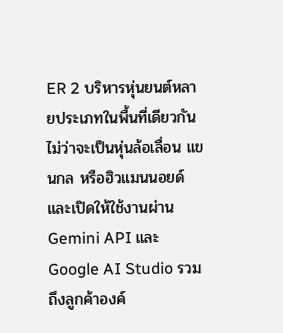ER 2 บริหารหุ่นยนต์หลายประเภทในพื้นที่เดียวกัน ไม่ว่าจะเป็นหุ่นล้อเลื่อน แขนกล หรือฮิวแมนนอยด์ และเปิดให้ใช้งานผ่าน Gemini API และ Google AI Studio รวมถึงลูกค้าองค์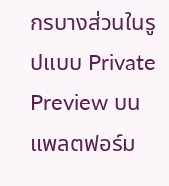กรบางส่วนในรูปแบบ Private Preview บนแพลตฟอร์ม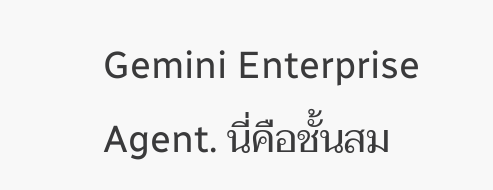Gemini Enterprise Agent. นี่คือชั้นสม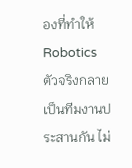องที่ทำให้ Robotics ตัวจริงกลายเป็นทีมงานประสานกัน ไม่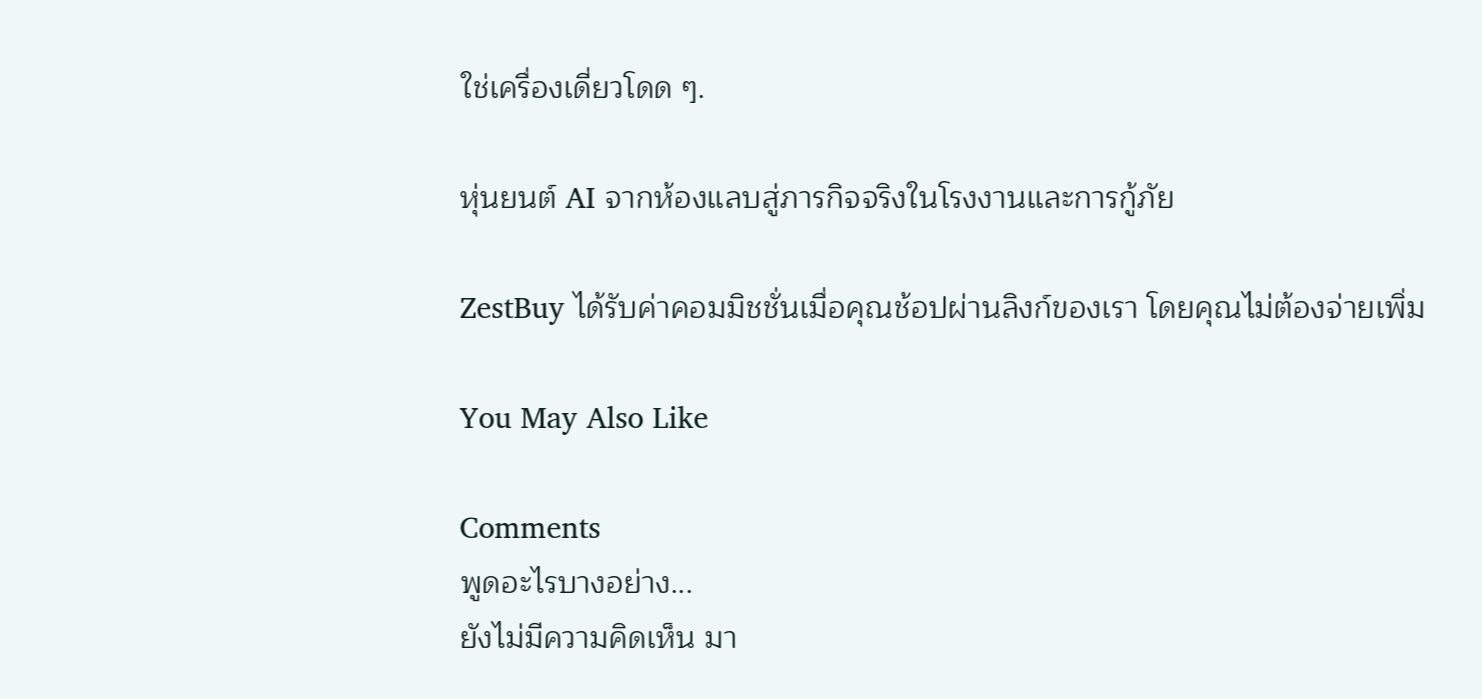ใช่เครื่องเดี่ยวโดด ๆ.

หุ่นยนต์ AI จากห้องแลบสู่ภารกิจจริงในโรงงานและการกู้ภัย

ZestBuy ได้รับค่าคอมมิชชั่นเมื่อคุณช้อปผ่านลิงก์ของเรา โดยคุณไม่ต้องจ่ายเพิ่ม

You May Also Like

Comments
พูดอะไรบางอย่าง...
ยังไม่มีความคิดเห็น มา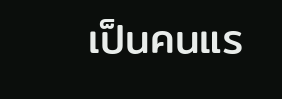เป็นคนแร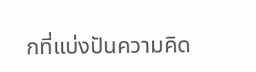กที่แบ่งปันความคิด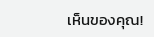เห็นของคุณ!